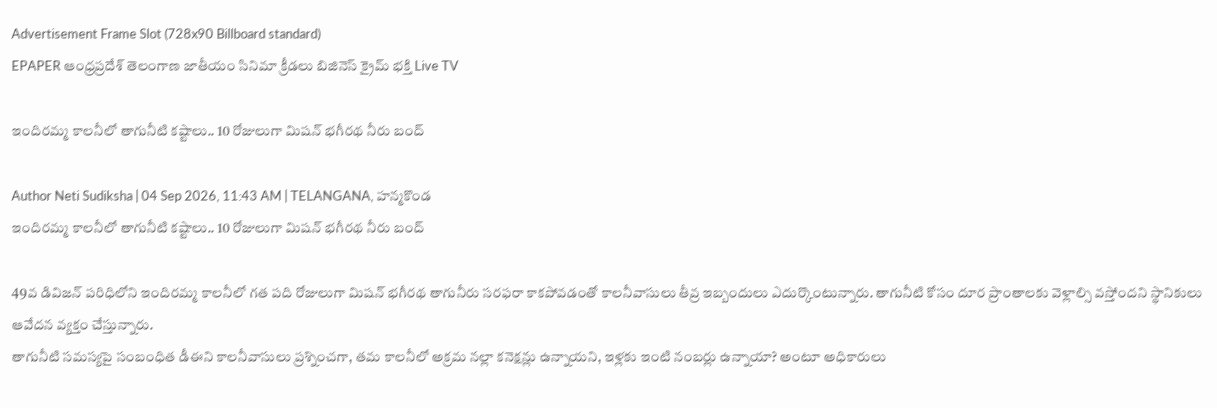Advertisement Frame Slot (728x90 Billboard standard)
EPAPER ఆంధ్రప్రదేశ్ తెలంగాణ జాతీయం సినిమా క్రీడలు బిజినెస్ క్రైమ్ భక్తి Live TV

ఇందిరమ్మ కాలనీలో తాగునీటి కష్టాలు.. 10 రోజులుగా మిషన్ భగీరథ నీరు బంద్

Author Neti Sudiksha | 04 Sep 2026, 11:43 AM | TELANGANA, హన్మకొండ
ఇందిరమ్మ కాలనీలో తాగునీటి కష్టాలు.. 10 రోజులుగా మిషన్ భగీరథ నీరు బంద్

49వ డివిజన్ పరిధిలోని ఇందిరమ్మ కాలనీలో గత పది రోజులుగా మిషన్ భగీరథ తాగునీరు సరఫరా కాకపోవడంతో కాలనీవాసులు తీవ్ర ఇబ్బందులు ఎదుర్కొంటున్నారు. తాగునీటి కోసం దూర ప్రాంతాలకు వెళ్లాల్సి వస్తోందని స్థానికులు ఆవేదన వ్యక్తం చేస్తున్నారు.
తాగునీటి సమస్యపై సంబంధిత డీఈని కాలనీవాసులు ప్రశ్నించగా, తమ కాలనీలో అక్రమ నల్లా కనెక్షన్లు ఉన్నాయని, ఇళ్లకు ఇంటి నంబర్లు ఉన్నాయా? అంటూ అధికారులు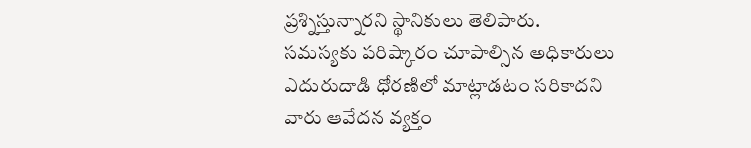ప్రశ్నిస్తున్నారని స్థానికులు తెలిపారు. సమస్యకు పరిష్కారం చూపాల్సిన అధికారులు ఎదురుదాడి ధోరణిలో మాట్లాడటం సరికాదని వారు ఆవేదన వ్యక్తం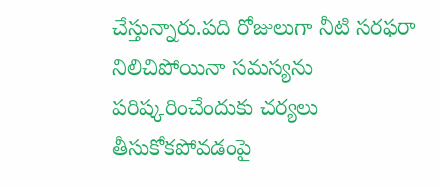చేస్తున్నారు.పది రోజులుగా నీటి సరఫరా నిలిచిపోయినా సమస్యను పరిష్కరించేందుకు చర్యలు తీసుకోకపోవడంపై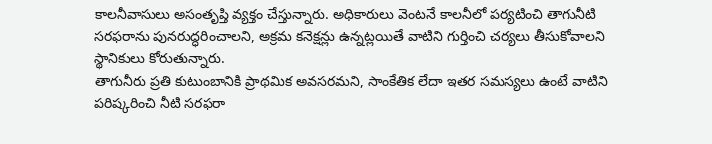కాలనీవాసులు అసంతృప్తి వ్యక్తం చేస్తున్నారు. అధికారులు వెంటనే కాలనీలో పర్యటించి తాగునీటి సరఫరాను పునరుద్ధరించాలని, అక్రమ కనెక్షన్లు ఉన్నట్లయితే వాటిని గుర్తించి చర్యలు తీసుకోవాలని స్థానికులు కోరుతున్నారు.
తాగునీరు ప్రతి కుటుంబానికి ప్రాథమిక అవసరమని, సాంకేతిక లేదా ఇతర సమస్యలు ఉంటే వాటిని పరిష్కరించి నీటి సరఫరా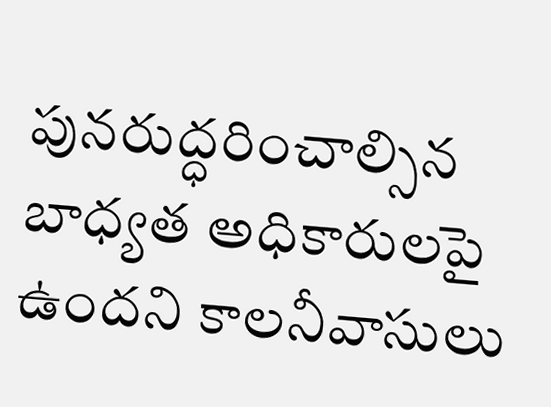పునరుద్ధరించాల్సిన బాధ్యత అధికారులపై ఉందని కాలనీవాసులు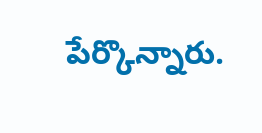పేర్కొన్నారు.